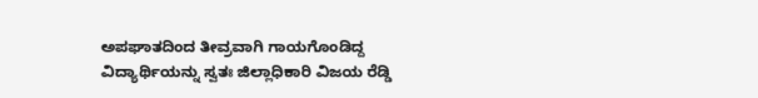ಅಪಘಾತದಿಂದ ತೀವ್ರವಾಗಿ ಗಾಯಗೊಂಡಿದ್ದ ವಿದ್ಯಾರ್ಥಿಯನ್ನು ಸ್ವತಃ ಜಿಲ್ಲಾಧಿಕಾರಿ ವಿಜಯ ರೆಡ್ಡಿ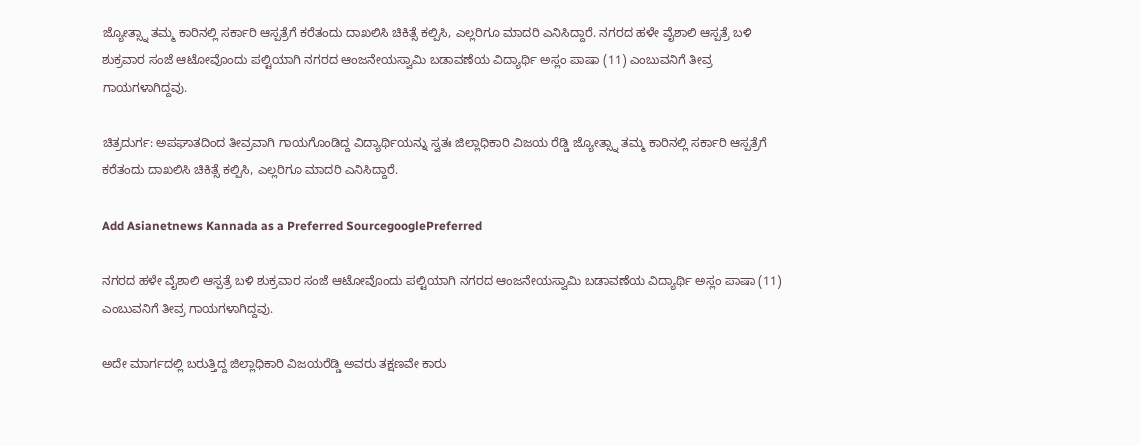ಜ್ಯೋತ್ಸ್ನಾ ತಮ್ಮ ಕಾರಿನಲ್ಲಿ ಸರ್ಕಾರಿ ಆಸ್ಪತ್ರೆಗೆ ಕರೆತಂದು ದಾಖಲಿಸಿ ಚಿಕಿತ್ಸೆ ಕಲ್ಪಿಸಿ, ಎಲ್ಲರಿಗೂ ಮಾದರಿ ಎನಿಸಿದ್ದಾರೆ. ನಗರದ ಹಳೇ ವೈಶಾಲಿ ಆಸ್ಪತ್ರೆ ಬಳಿ ಶುಕ್ರವಾರ ಸಂಜೆ ಆಟೋವೊಂದು ಪಲ್ಟಿಯಾಗಿ ನಗರದ ಆಂಜನೇಯಸ್ವಾಮಿ ಬಡಾವಣೆಯ ವಿದ್ಯಾರ್ಥಿ ಅಸ್ಲಂ ಪಾಷಾ (11) ಎಂಬುವನಿಗೆ ತೀವ್ರ ಗಾಯಗಳಾಗಿದ್ದವು.

ಚಿತ್ರದುರ್ಗ: ಅಪಘಾತದಿಂದ ತೀವ್ರವಾಗಿ ಗಾಯಗೊಂಡಿದ್ದ ವಿದ್ಯಾರ್ಥಿಯನ್ನು ಸ್ವತಃ ಜಿಲ್ಲಾಧಿಕಾರಿ ವಿಜಯ ರೆಡ್ಡಿ ಜ್ಯೋತ್ಸ್ನಾ ತಮ್ಮ ಕಾರಿನಲ್ಲಿ ಸರ್ಕಾರಿ ಆಸ್ಪತ್ರೆಗೆ ಕರೆತಂದು ದಾಖಲಿಸಿ ಚಿಕಿತ್ಸೆ ಕಲ್ಪಿಸಿ, ಎಲ್ಲರಿಗೂ ಮಾದರಿ ಎನಿಸಿದ್ದಾರೆ.

Add Asianetnews Kannada as a Preferred SourcegooglePreferred

ನಗರದ ಹಳೇ ವೈಶಾಲಿ ಆಸ್ಪತ್ರೆ ಬಳಿ ಶುಕ್ರವಾರ ಸಂಜೆ ಆಟೋವೊಂದು ಪಲ್ಟಿಯಾಗಿ ನಗರದ ಆಂಜನೇಯಸ್ವಾಮಿ ಬಡಾವಣೆಯ ವಿದ್ಯಾರ್ಥಿ ಅಸ್ಲಂ ಪಾಷಾ (11) ಎಂಬುವನಿಗೆ ತೀವ್ರ ಗಾಯಗಳಾಗಿದ್ದವು.

ಅದೇ ಮಾರ್ಗದಲ್ಲಿ ಬರುತ್ತಿದ್ದ ಜಿಲ್ಲಾಧಿಕಾರಿ ವಿಜಯರೆಡ್ಡಿ ಅವರು ತಕ್ಷಣವೇ ಕಾರು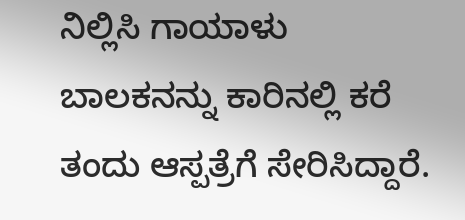ನಿಲ್ಲಿಸಿ ಗಾಯಾಳು ಬಾಲಕನನ್ನು ಕಾರಿನಲ್ಲಿ ಕರೆ ತಂದು ಆಸ್ಪತ್ರೆಗೆ ಸೇರಿಸಿದ್ದಾರೆ.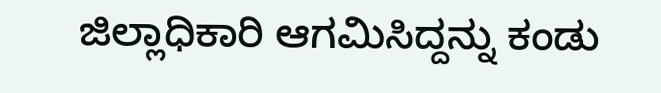ಜಿಲ್ಲಾಧಿಕಾರಿ ಆಗಮಿಸಿದ್ದನ್ನು ಕಂಡು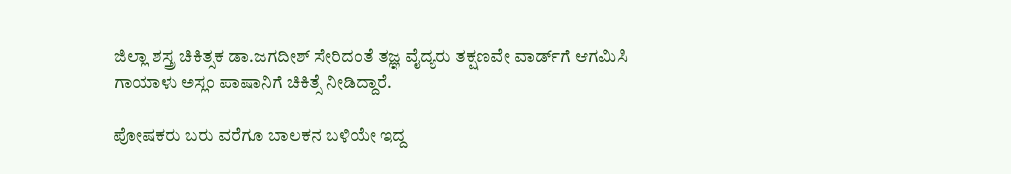ಜಿಲ್ಲಾ ಶಸ್ತ್ರ ಚಿಕಿತ್ಸಕ ಡಾ.ಜಗದೀಶ್ ಸೇರಿದಂತೆ ತಜ್ಞ ವೈದ್ಯರು ತಕ್ಷಣವೇ ವಾರ್ಡ್‌ಗೆ ಆಗಮಿಸಿ ಗಾಯಾಳು ಅಸ್ಲಂ ಪಾಷಾನಿಗೆ ಚಿಕಿತ್ಸೆ ನೀಡಿದ್ದಾರೆ.

ಪೋಷಕರು ಬರು ವರೆಗೂ ಬಾಲಕನ ಬಳಿಯೇ ಇದ್ದ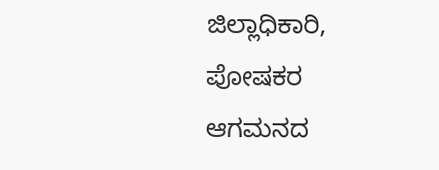ಜಿಲ್ಲಾಧಿಕಾರಿ, ಪೋಷಕರ ಆಗಮನದ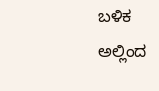ಬಳಿಕ ಅಲ್ಲಿಂದ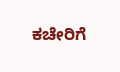ಕಚೇರಿಗೆ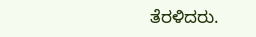ತೆರಳಿದರು.